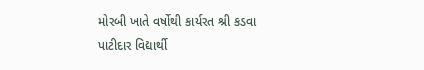મોરબી ખાતે વર્ષોથી કાર્યરત શ્રી કડવા પાટીદાર વિદ્યાર્થી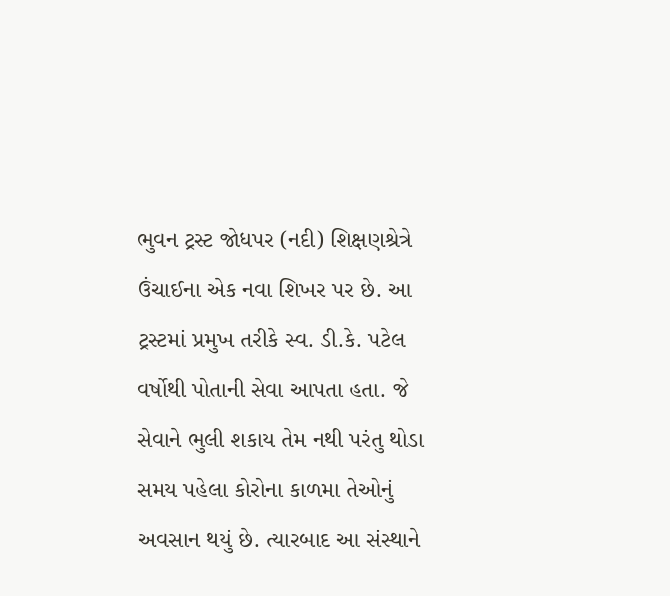ભુવન ટ્રસ્ટ જોધપર (નદી) શિક્ષણશ્રેત્રે ઉંચાઈના એક નવા શિખર પર છે. આ ટ્રસ્ટમાં પ્રમુખ તરીકે સ્વ. ડી.કે. પટેલ વર્ષોથી પોતાની સેવા આપતા હતા. જે સેવાને ભુલી શકાય તેમ નથી પરંતુ થોડા સમય પહેલા કોરોના કાળમા તેઓનું અવસાન થયું છે. ત્યારબાદ આ સંસ્થાને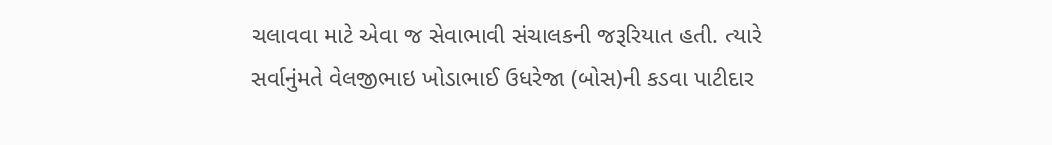ચલાવવા માટે એવા જ સેવાભાવી સંચાલકની જરૂરિયાત હતી. ત્યારે સર્વાનુંમતે વેલજીભાઇ ખોડાભાઈ ઉધરેજા (બોસ)ની કડવા પાટીદાર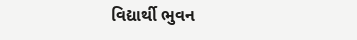વિદ્યાર્થી ભુવન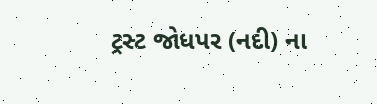ટ્રસ્ટ જોધપર (નદી) ના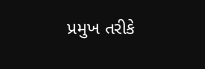પ્રમુખ તરીકે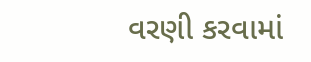વરણી કરવામાં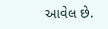આવેલ છે.